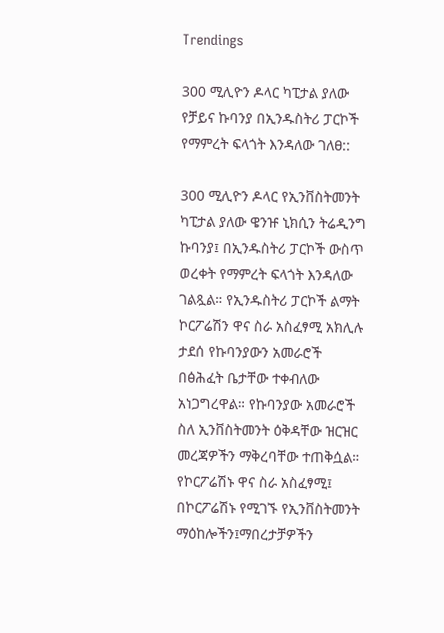Trendings

300 ሚሊዮን ዶላር ካፒታል ያለው የቻይና ኩባንያ በኢንዱስትሪ ፓርኮች የማምረት ፍላጎት እንዳለው ገለፀ::

300 ሚሊዮን ዶላር የኢንቨስትመንት ካፒታል ያለው ዌንዡ ኒክሲን ትሬዲንግ ኩባንያ፤ በኢንዱስትሪ ፓርኮች ውስጥ ወረቀት የማምረት ፍላጎት እንዳለው ገልጿል። የኢንዱስትሪ ፓርኮች ልማት ኮርፖሬሽን ዋና ስራ አስፈፃሚ አክሊሉ ታደሰ የኩባንያውን አመራሮች በፅሕፈት ቤታቸው ተቀብለው አነጋግረዋል። የኩባንያው አመራሮች ስለ ኢንቨስትመንት ዕቅዳቸው ዝርዝር መረጃዎችን ማቅረባቸው ተጠቅሷል። የኮርፖሬሽኑ ዋና ስራ አስፈፃሚ፤ በኮርፖሬሽኑ የሚገኙ የኢንቨስትመንት ማዕከሎችን፤ማበረታቻዎችን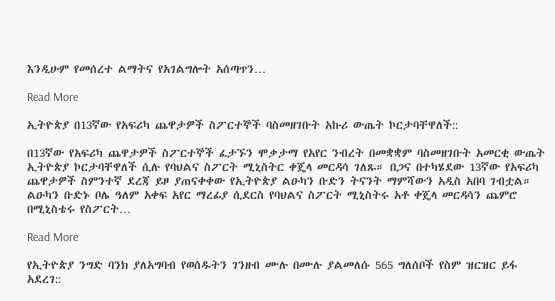እንዲሁም የመሰረተ ልማትና የአገልግሎት አሰጣጥን…

Read More

ኢትዮጵያ በ13ኛው የአፍሪካ ጨዋታዎች ስፖርተኞች ባስመዘገቡት አኩሪ ውጤት ኮርታባቸዋለች::

በ13ኛው የአፍሪካ ጨዋታዎች ስፖርተኞች ፈታኙን ሞቃታማ የአየር ንብረት በመቋቋም ባስመዘገቡት አመርቂ ውጤት ኢትዮጵያ ኮርታባቸዋለች ሲሉ የባህልና ስፖርት ሚኒስትር ቀጄላ መርዳሳ ገለጹ። በጋና በተካሄደው 13ኛው የአፍሪካ ጨዋታዎች ስምንተኛ ደረጃ ይዞ ያጠናቀቀው የኢትዮጵያ ልዑካን ቡድን ትናንት ማምሻውን አዲስ አበባ ገብቷል። ልዑካን ቡድኑ ቦሌ ዓለም አቀፍ አየር ማረፊያ ሲደርስ የባህልና ስፖርት ሚኒስትሩ አቶ ቀጄላ መርዳሳን ጨምሮ በሚኒስቴሩ የስፖርት…

Read More

የኢትዮጵያ ንግድ ባንክ ያለአግባብ የወሰዱትን ገንዘብ ሙሉ በሙሉ ያልመለሱ 565 ግለሰቦች የስም ዝርዝር ይፋ አደረገ::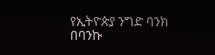የኢትዮጵያ ንግድ ባንክ በባንኩ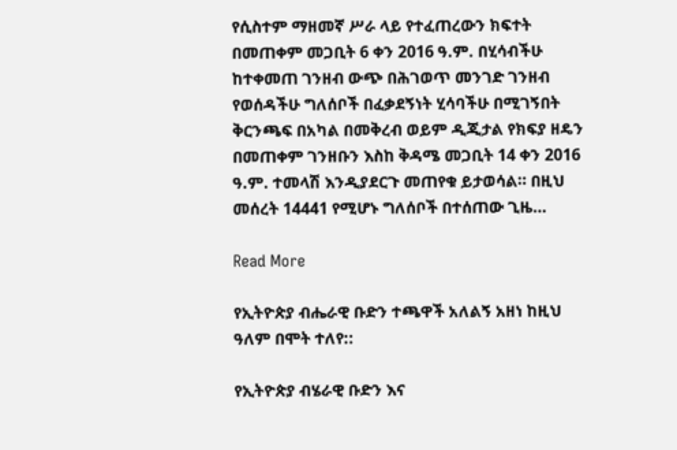የሲስተም ማዘመኛ ሥራ ላይ የተፈጠረውን ክፍተት በመጠቀም መጋቢት 6 ቀን 2016 ዓ.ም. በሂሳብችሁ ከተቀመጠ ገንዘብ ውጭ በሕገወጥ መንገድ ገንዘብ የወሰዳችሁ ግለሰቦች በፈቃደኝነት ሂሳባችሁ በሚገኝበት ቅርንጫፍ በአካል በመቅረብ ወይም ዲጂታል የክፍያ ዘዴን በመጠቀም ገንዘቡን እስከ ቅዳሜ መጋቢት 14 ቀን 2016 ዓ.ም. ተመላሽ እንዲያደርጉ መጠየቁ ይታወሳል። በዚህ መሰረት 14441 የሚሆኑ ግለሰቦች በተሰጠው ጊዜ…

Read More

የኢትዮጵያ ብሔራዊ ቡድን ተጫዋች አለልኝ አዘነ ከዚህ ዓለም በሞት ተለየ::

የኢትዮጵያ ብሄራዊ ቡድን እና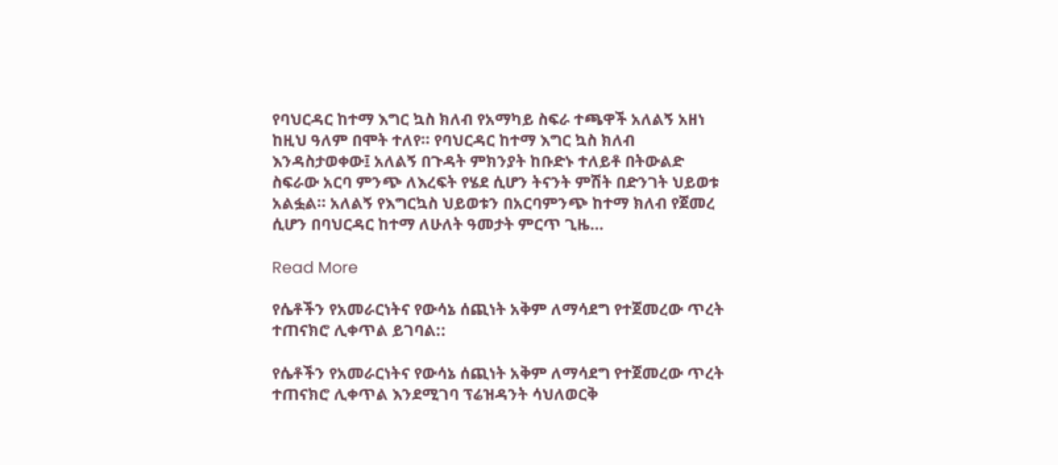የባህርዳር ከተማ እግር ኳስ ክለብ የአማካይ ስፍራ ተጫዋች አለልኝ አዘነ ከዚህ ዓለም በሞት ተለየ። የባህርዳር ከተማ እግር ኳስ ክለብ እንዳስታወቀው፤ አለልኝ በጉዳት ምክንያት ከቡድኑ ተለይቶ በትውልድ ስፍራው አርባ ምንጭ ለእረፍት የሄደ ሲሆን ትናንት ምሽት በድንገት ህይወቱ አልፏል። አለልኝ የእግርኳስ ህይወቱን በአርባምንጭ ከተማ ክለብ የጀመረ ሲሆን በባህርዳር ከተማ ለሁለት ዓመታት ምርጥ ጊዜ…

Read More

የሴቶችን የአመራርነትና የውሳኔ ሰጪነት አቅም ለማሳደግ የተጀመረው ጥረት ተጠናክሮ ሊቀጥል ይገባል::

የሴቶችን የአመራርነትና የውሳኔ ሰጪነት አቅም ለማሳደግ የተጀመረው ጥረት ተጠናክሮ ሊቀጥል እንደሚገባ ፕሬዝዳንት ሳህለወርቅ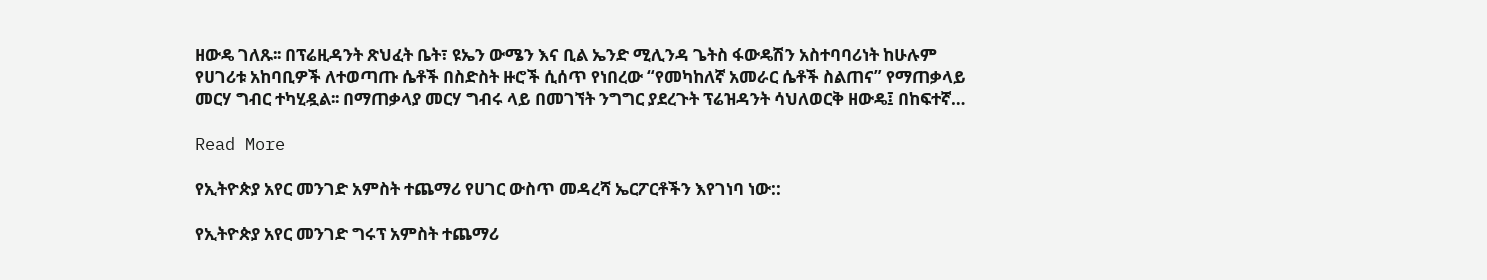ዘውዴ ገለጹ፡፡ በፕሬዚዳንት ጽህፈት ቤት፣ ዩኤን ውሜን እና ቢል ኤንድ ሚሊንዳ ጌትስ ፋውዴሽን አስተባባሪነት ከሁሉም የሀገሪቱ አከባቢዎች ለተወጣጡ ሴቶች በስድስት ዙሮች ሲሰጥ የነበረው “የመካከለኛ አመራር ሴቶች ስልጠና” የማጠቃላይ መርሃ ግብር ተካሂዷል፡፡ በማጠቃላያ መርሃ ግብሩ ላይ በመገኘት ንግግር ያደረጉት ፕሬዝዳንት ሳህለወርቅ ዘውዴ፤ በከፍተኛ…

Read More

የኢትዮጵያ አየር መንገድ አምስት ተጨማሪ የሀገር ውስጥ መዳረሻ ኤርፖርቶችን እየገነባ ነው::

የኢትዮጵያ አየር መንገድ ግሩፕ አምስት ተጨማሪ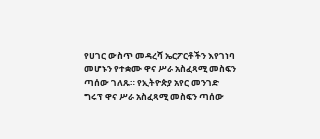የሀገር ውስጥ መዳረሻ ኤርፖርቶችን እየገነባ መሆኑን የተቋሙ ዋና ሥራ አስፈጻሚ መስፍን ጣሰው ገለጹ። የኢትዮጵያ አየር መንገድ ግሩፕ ዋና ሥራ አስፈጻሚ መስፍን ጣሰው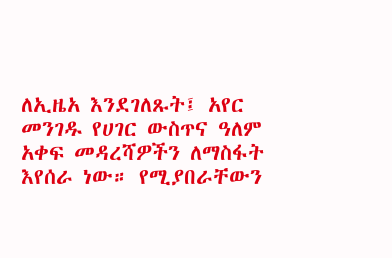ለኢዜአ እንደገለጹት፤ አየር መንገዱ የሀገር ውስጥና ዓለም አቀፍ መዳረሻዎችን ለማስፋት እየሰራ ነው። የሚያበራቸውን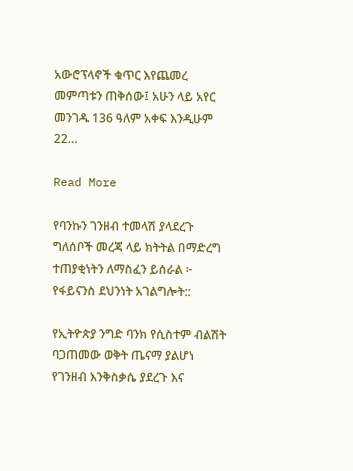አውሮፕላኖች ቁጥር እየጨመረ መምጣቱን ጠቅሰው፤ አሁን ላይ አየር መንገዱ 136 ዓለም አቀፍ እንዲሁም 22…

Read More

የባንኩን ገንዘብ ተመላሽ ያላደረጉ ግለሰቦች መረጃ ላይ ክትትል በማድረግ ተጠያቂነትን ለማስፈን ይሰራል ፦ የፋይናንስ ደህንነት አገልግሎት::

የኢትዮጵያ ንግድ ባንክ የሲስተም ብልሽት ባጋጠመው ወቅት ጤናማ ያልሆነ የገንዘብ እንቅስቃሴ ያደረጉ እና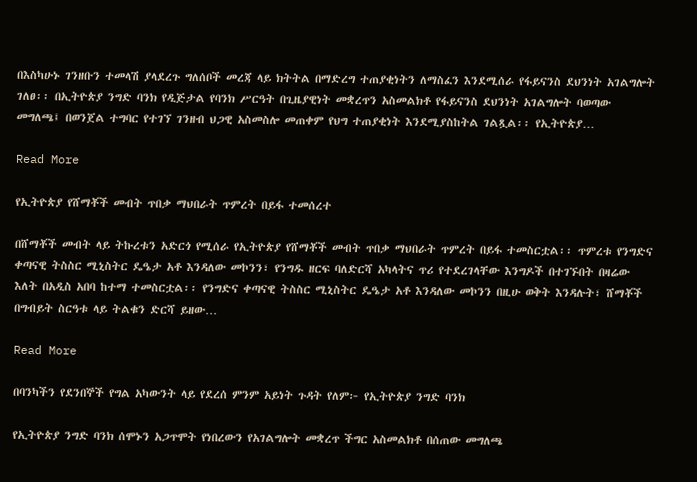በእስካሁኑ ገንዘቡን ተመላሽ ያላደረጉ ግለሰቦች መረጃ ላይ ክትትል በማድረግ ተጠያቂነትን ለማስፈን እንደሚሰራ የፋይናንስ ደህንነት አገልግሎት ገለፀ፡፡ በኢትዮጵያ ንግድ ባንክ የዲጅታል የባንክ ሥርዓት በጊዜያዊነት መቋረጥን አስመልክቶ የፋይናንስ ደህንነት አገልግሎት ባወጣው መግለጫ፤ በወንጀል ተግባር የተገኘ ገንዘብ ህጋዊ አስመስሎ መጠቀም የህግ ተጠያቂነት እንደሚያስከትል ገልጿል፡፡ የኢትዮጵያ…

Read More

የኢትዮጵያ የሸማቾች መብት ጥበቃ ማህበራት ጥምረት በይፋ ተመሰረተ

በሸማቾች መብት ላይ ትኩረቱን አድርጎ የሚሰራ የኢትዮጵያ የሸማቾች መብት ጥበቃ ማህበራት ጥምረት በይፋ ተመስርቷል፡፡ ጥምረቱ የንግድና ቀጣናዊ ትስስር ሚኒስትር ዴዔታ አቶ እንዳለው መኮንን፣ የንግዱ ዘርፍ ባለድርሻ አካላትና ጥሪ የተደረገላቸው እንግዶች በተገኙበት በዛሬው እለት በአዲስ አበባ ከተማ ተመስርቷል፡፡ የንግድና ቀጣናዊ ትስስር ሚኒስትር ዴዔታ አቶ እንዳለው መኮንን በዚሁ ወቅት እንዳሉት፣ ሸማቾች በግብይት ስርዓቱ ላይ ትልቁን ድርሻ ይዘው…

Read More

በባንካችን የደንበኞች የግል አካውንት ላይ የደረሰ ምንም አይነት ጉዳት የለም፦ የኢትዮጵያ ንግድ ባንክ

የኢትዮጵያ ንግድ ባንክ ሰሞኑን አጋጥሞት የነበረውን የአገልግሎት መቋረጥ ችግር አስመልክቶ በሰጠው መግለጫ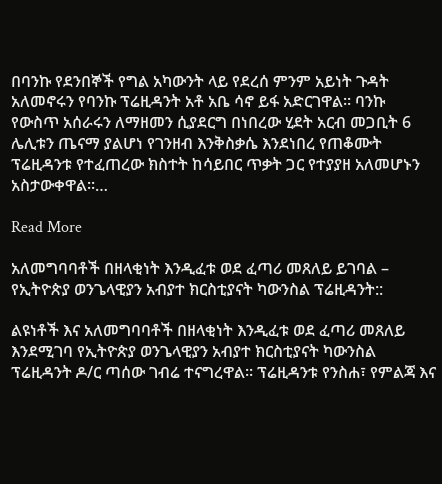በባንኩ የደንበኞች የግል አካውንት ላይ የደረሰ ምንም አይነት ጉዳት አለመኖሩን የባንኩ ፕሬዚዳንት አቶ አቤ ሳኖ ይፋ አድርገዋል። ባንኩ የውስጥ አሰራሩን ለማዘመን ሲያደርግ በነበረው ሂደት አርብ መጋቢት 6 ሌሊቱን ጤናማ ያልሆነ የገንዘብ እንቅስቃሴ እንደነበረ የጠቆሙት ፕሬዚዳንቱ የተፈጠረው ክስተት ከሳይበር ጥቃት ጋር የተያያዘ አለመሆኑን አስታውቀዋል፡፡…

Read More

አለመግባባቶች በዘላቂነት እንዲፈቱ ወደ ፈጣሪ መጸለይ ይገባል – የኢትዮጵያ ወንጌላዊያን አብያተ ክርስቲያናት ካውንስል ፕሬዚዳንት::

ልዩነቶች እና አለመግባባቶች በዘላቂነት እንዲፈቱ ወደ ፈጣሪ መጸለይ እንደሚገባ የኢትዮጵያ ወንጌላዊያን አብያተ ክርስቲያናት ካውንስል ፕሬዚዳንት ዶ/ር ጣሰው ገብሬ ተናግረዋል፡፡ ፕሬዚዳንቱ የንስሐ፣ የምልጃ እና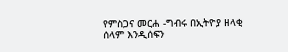የምስጋና መርሐ -ግብሩ በኢትዮያ ዘላቂ ሰላም እንዲሰፍን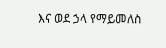እና ወደ ኃላ የማይመለስ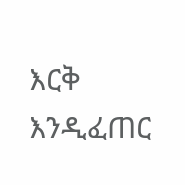እርቅ እንዲፈጠር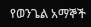የወንጌል አማኞች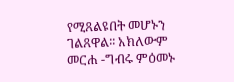የሚጸልዩበት መሆኑን ገልጸዋል፡፡ አክለውም መርሐ -ግብሩ ምዕመኑ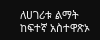ለሀገሪቱ ልማት ከፍተኛ አስተዋጽኦ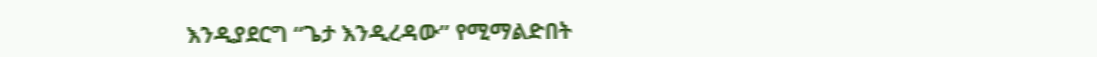እንዲያደርግ “ጌታ እንዲረዳው” የሚማልድበት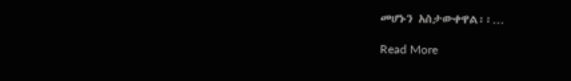መሆኑን አስታውቀዋል፡፡…

Read More